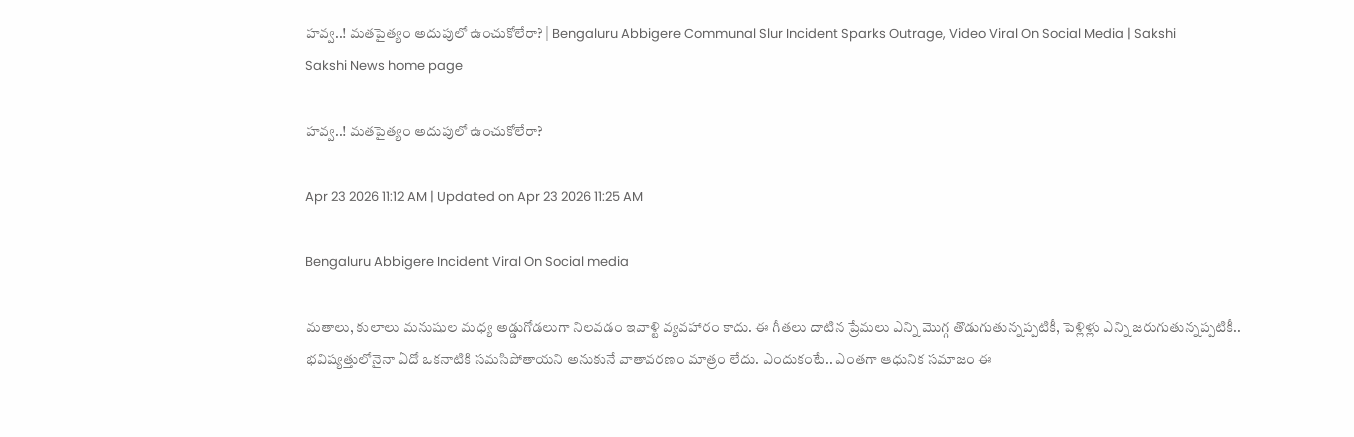హవ్వ..! మతపైత్యం అదుపులో ఉంచుకోలేరా? | Bengaluru Abbigere Communal Slur Incident Sparks Outrage, Video Viral On Social Media | Sakshi
Sakshi News home page

హవ్వ..! మతపైత్యం అదుపులో ఉంచుకోలేరా?

Apr 23 2026 11:12 AM | Updated on Apr 23 2026 11:25 AM

Bengaluru Abbigere Incident Viral On Social media

మతాలు, కులాలు మనుషుల మధ్య అడ్డుగోడలుగా నిలవడం ఇవాళ్టి వ్యవహారం కాదు. ఈ గీతలు దాటిన ప్రేమలు ఎన్ని మొగ్గ తొడుగుతున్నప్పటికీ, పెళ్లిళ్లు ఎన్ని జరుగుతున్నప్పటికీ.. భవిష్యత్తులోనైనా ఏదో ఒకనాటికి సమసిపోతాయని అనుకునే వాతావరణం మాత్రం లేదు. ఎందుకంటే.. ఎంతగా ఆధునిక సమాజం ఈ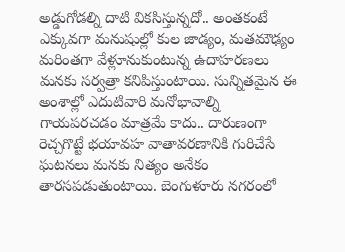అడ్డుగోడల్ని దాటి వికసిస్తున్నదో.. అంతకంటే ఎక్కువగా మనుషుల్లో కుల జాడ్యం, మతమౌఢ్యం మరింతగా వేళ్లూనుకుంటున్న ఉదాహరణలు మనకు సర్వత్రా కనిపిస్తుంటాయి. సున్నితమైన ఈ అంశాల్లో ఎదుటివారి మనోభావాల్ని గాయపరచడం మాత్రమే కాదు.. దారుణంగా రెచ్చగొట్టే భయావహ వాతావరణానికి గురిచేసే ఘటనలు మనకు నిత్యం అనేకం తారసపడుతుంటాయి. బెంగుళూరు నగరంలో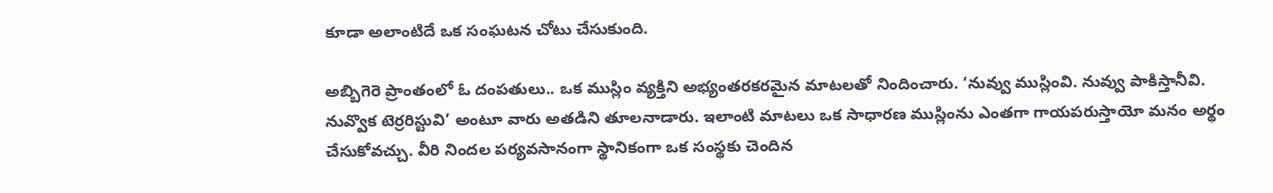కూడా అలాంటిదే ఒక సంఘటన చోటు చేసుకుంది.

అబ్బిగెరె ప్రాంతంలో ఓ దంపతులు.. ఒక ముస్లిం వ్యక్తిని అభ్యంతరకరమైన మాటలతో నిందించారు. ‘నువ్వు ముస్లింవి. నువ్వు పాకిస్తానీవి. నువ్వొక టెర్రరిస్టువి’ అంటూ వారు అతడిని తూలనాడారు. ఇలాంటి మాటలు ఒక సాధారణ ముస్లింను ఎంతగా గాయపరుస్తాయో మనం అర్థం చేసుకోవచ్చు. వీరి నిందల పర్యవసానంగా స్థానికంగా ఒక సంస్థకు చెందిన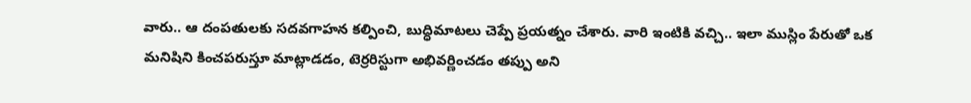వారు.. ఆ దంపతులకు సదవగాహన కల్పించి, బుద్ధిమాటలు చెప్పే ప్రయత్నం చేశారు. వారి ఇంటికి వచ్చి.. ఇలా ముస్లిం పేరుతో ఒక మనిషిని కించపరుస్తూ మాట్లాడడం, టెర్రరిస్టుగా అభివర్ణించడం తప్పు అని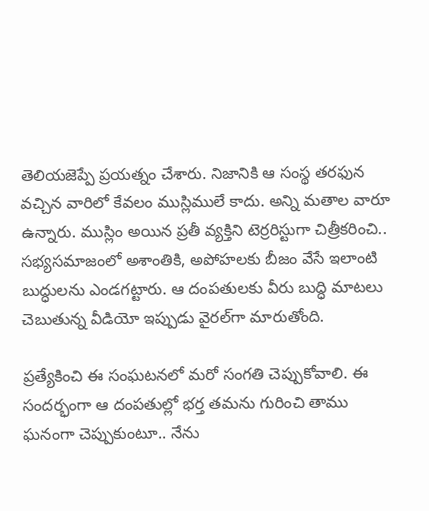తెలియజెప్పే ప్రయత్నం చేశారు. నిజానికి ఆ సంస్థ తరఫున వచ్చిన వారిలో కేవలం ముస్లిములే కాదు. అన్ని మతాల వారూ ఉన్నారు. ముస్లిం అయిన ప్రతీ వ్యక్తిని టెర్రరిస్టుగా చిత్రీకరించి.. సభ్యసమాజంలో అశాంతికి, అపోహలకు బీజం వేసే ఇలాంటి బుద్ధులను ఎండగట్టారు. ఆ దంపతులకు వీరు బుద్ధి మాటలు చెబుతున్న వీడియో ఇప్పుడు వైరల్‌గా మారుతోంది.

ప్రత్యేకించి ఈ సంఘటనలో మరో సంగతి చెప్పుకోవాలి. ఈ సందర్భంగా ఆ దంపతుల్లో భర్త తమను గురించి తాము ఘనంగా చెప్పుకుంటూ.. నేను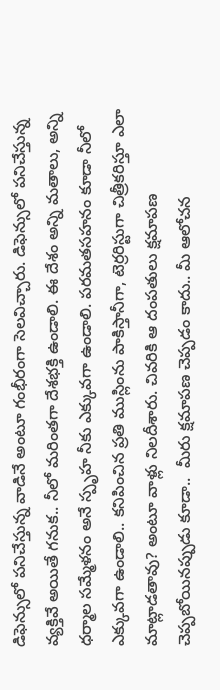డిఫెన్సులో పనిచేస్తున్న వాడినే అంటూ గంభీరంగా సెలవిచ్చారు. డిఫెన్సులో పనిచేస్తున్న వ్యక్తివే అయితే గనుక.. నీలో మరింతగా దేశభక్తి ఉండాలి. ఈ దేశం అన్ని మతాలు, అన్ని ధర్మాల సమ్మేళనం అనే స్పృహ నీకు ఎక్కువగా ఉండాలి. పరమతసహనం కూడా నీలో ఎక్కువగా ఉండాలి.. కనిపించిన ప్రతి ముస్లింను పాకిస్తానీగా, టెర్రరిస్టుగా చిత్రీకరిస్తూ ఎలా మాట్లాడతావు? అంటూ వాళ్లు నిలదీశారు. చివరికి ఆ దంపతులు క్షమాపణ చెప్పబోయినప్పుడు కూడా..  మీరు క్షమాపణ చెప్పడం కాదు.. మీ ఆలోచన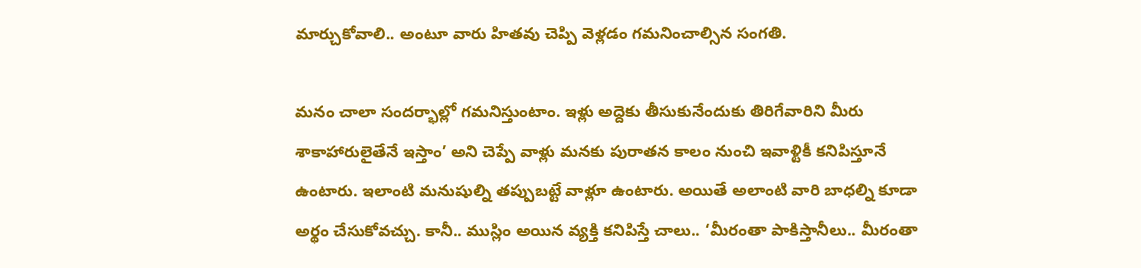మార్చుకోవాలి.. అంటూ వారు హితవు చెప్పి వెళ్లడం గమనించాల్సిన సంగతి.

మనం చాలా సందర్భాల్లో గమనిస్తుంటాం. ఇళ్లు అద్దెకు తీసుకునేందుకు తిరిగేవారిని మీరు శాకాహారులైతేనే ఇస్తాం’ అని చెప్పే వాళ్లు మనకు పురాతన కాలం నుంచి ఇవాళ్టికీ కనిపిస్తూనే ఉంటారు. ఇలాంటి మనుషుల్ని తప్పుబట్టే వాళ్లూ ఉంటారు. అయితే అలాంటి వారి బాధల్ని కూడా అర్థం చేసుకోవచ్చు. కానీ.. ముస్లిం అయిన వ్యక్తి కనిపిస్తే చాలు.. ‘మీరంతా పాకిస్తానీలు.. మీరంతా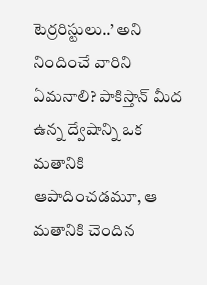టెర్రరిస్టులు..’ అని నిందించే వారిని ఏమనాలి? పాకిస్తాన్ మీద ఉన్న ద్వేషాన్ని ఒక మతానికి ఆపాదించడమూ, ఆ మతానికి చెందిన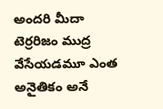అందరి మీదా టెర్రరిజం ముద్ర వేసేయడమూ ఎంత అనైతికం అనే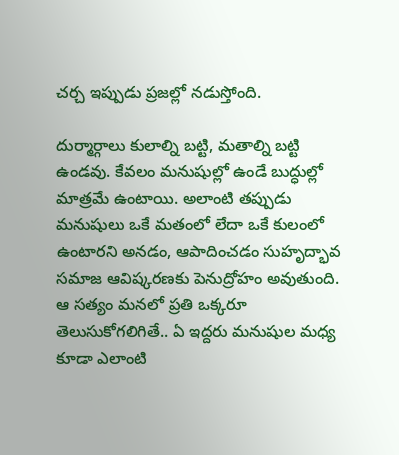చర్చ ఇప్పుడు ప్రజల్లో నడుస్తోంది.

దుర్మార్గాలు కులాల్ని బట్టి, మతాల్ని బట్టి ఉండవు. కేవలం మనుషుల్లో ఉండే బుద్ధుల్లో మాత్రమే ఉంటాయి. అలాంటి తప్పుడు మనుషులు ఒకే మతంలో లేదా ఒకే కులంలో ఉంటారని అనడం, ఆపాదించడం సుహృద్భావ సమాజ ఆవిష్కరణకు పెనుద్రోహం అవుతుంది. ఆ సత్యం మనలో ప్రతి ఒక్కరూ తెలుసుకోగలిగితే.. ఏ ఇద్దరు మనుషుల మధ్య కూడా ఎలాంటి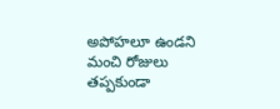అపోహలూ ఉండని మంచి రోజులు తప్పకుండా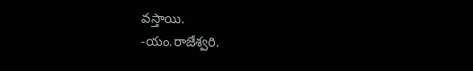వస్తాయి.
-యం.రాజేశ్వరి.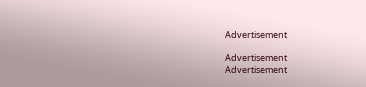Advertisement

Advertisement
Advertisement